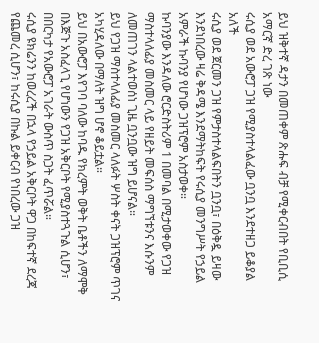ይህ ዝቅተኛ ዳታን በመጠቀም ጽሑፍ ብቻ የሚቀርብበት የቢቢሲ አማርኛ ድረ ገጽ ነው
ሩሲያ ወደ አውሮፓ ጋዝ የሚያስተላልፈው ቧንቧ እንደተዘጋ ይቆያል አለች
ሩሲያ ወደ ጀርመን ጋዝ የምታስተላልፍበትን ቧንቧ፣ በዕቅዷ ይዛው እንደነበረው ዛሬ ቅዳሜ እንደማትከፍት የሩሲያ መንግሥት የኃይል አምራች ኩባንያ የሆነው ጋዝፕሮም አስታወቀ።
ኩባንያው እንዳለው ሮርድስትሪም 1 በመባል በሚታወቀው የጋዝ ማስተላለፊያ መስመር ላይ የዘይት መፍሰስ ማግኘቱንና እሱንም ለመጠገን ላልተወሰነ ጊዜ ቧንቧው ዝግ ይሆናል።
ይህ የጋዝ ማስተላለፊያ መስመር ላለፉት ሦስት ቀናት ጋዝፕሮም ጥገና አካሂዳለው በማለት ዝግ ሆኖ ቆይቷል።
ይህ በአውሮፓ እየገባ ባለው ከባዱ የክረምት ወቅት ቤቶችን ለማሞቅ በእጅጉ አስፈላጊ የሆነውን የጋዝ አቅርቦት የሚያስተጓጉል ሲሆን፣ በበርካታ የአውሮፓ አገራት ውስጥ ስጋት ፈጥሯል።
ሩሲያ ዩክሬንን ከወረረች በኋላ የኃይል አቅርቦት ዋጋ በከፍተኛ ደረጃ የጨመረ ሲሆን፣ ከሩሲያ በኩል ይቀርብ የነበረው ጋዝ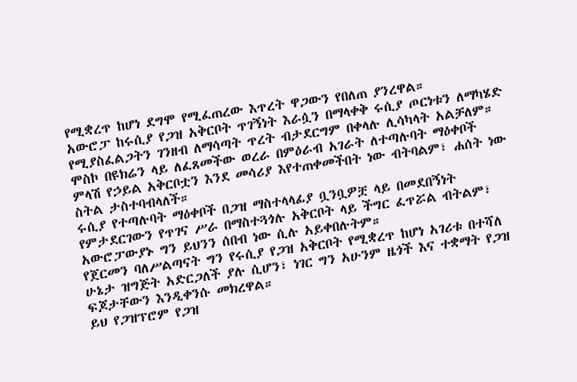የሚቋረጥ ከሆነ ደግሞ የሚፈጠረው እጥረት ዋጋውን የበለጠ ያንረዋል።
አውሮፓ ከሩሲያ የጋዝ አቅርቦት ጥገኝነት እራሷን በማላቀቅ ሩሲያ ጦርነቱን ለማካሄድ የሚያስፈልጋትን ገንዘብ ለማሳጣት ጥረት ብታደርግም በቀላሉ ሊሳካላት አልቻለም።
ሞስኮ በዩክሬን ላይ ለፈጸመችው ወረራ በምዕራብ አገራት ለተጣሉባት ማዕቀቦች ምላሽ የኃይል አቅርቦቷን እንደ መሳሪያ እየተጠቀመችበት ነው ብትባልም፣ ሐሰት ነው ስትል ታስተባብላለች።
ሩሲያ የተጣሉባት ማዕቀቦች በጋዝ ማስተላላፊያ ቧንቧዎቿ ላይ በመደበኝነት የምታደርገውን የጥገና ሥራ በማስተጓጎሉ አቅርቦት ላይ ችግር ፈጥሯል ብትልም፣ አውሮፓውያኑ ግን ይህንን ሰበብ ነው ሲሉ አይቀበሉትም።
የጀርመን ባለሥልጣናት ግን የሩሲያ የጋዝ አቅርቦት የሚቋረጥ ከሆነ አገሪቱ በተሻለ ሁኔታ ዝግጅት አድርጋለች ያሉ ሲሆን፣ ነገር ግን አሁንም ዜጎች እና ተቋማት የጋዝ ፍጆታቸውን እንዲቀንሱ መክረዋል።
ይህ የጋዝፕሮም የጋዝ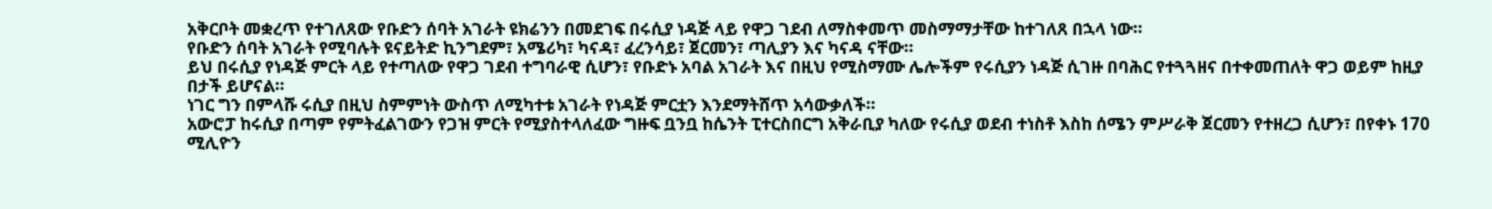አቅርቦት መቋረጥ የተገለጸው የቡድን ሰባት አገራት ዩክሬንን በመደገፍ በሩሲያ ነዳጅ ላይ የዋጋ ገደብ ለማስቀመጥ መስማማታቸው ከተገለጸ በኋላ ነው።
የቡድን ሰባት አገራት የሚባሉት ዩናይትድ ኪንግደም፣ አሜሪካ፣ ካናዳ፣ ፈረንሳይ፣ ጀርመን፣ ጣሊያን እና ካናዳ ናቸው።
ይህ በሩሲያ የነዳጅ ምርት ላይ የተጣለው የዋጋ ገደብ ተግባራዊ ሲሆን፣ የቡድኑ አባል አገራት እና በዚህ የሚስማሙ ሌሎችም የሩሲያን ነዳጅ ሲገዙ በባሕር የተጓጓዘና በተቀመጠለት ዋጋ ወይም ከዚያ በታች ይሆናል።
ነገር ግን በምላሹ ሩሲያ በዚህ ስምምነት ውስጥ ለሚካተቱ አገራት የነዳጅ ምርቷን እንደማትሸጥ አሳውቃለች።
አውሮፓ ከሩሲያ በጣም የምትፈልገውን የጋዝ ምርት የሚያስተላለፈው ግዙፍ ቧንቧ ከሴንት ፒተርስበርግ አቅራቢያ ካለው የሩሲያ ወደብ ተነስቶ እስከ ሰሜን ምሥራቅ ጀርመን የተዘረጋ ሲሆን፣ በየቀኑ 170 ሚሊዮን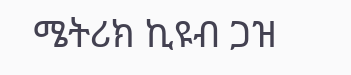ሜትሪክ ኪዩብ ጋዝ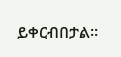ይቀርብበታል።